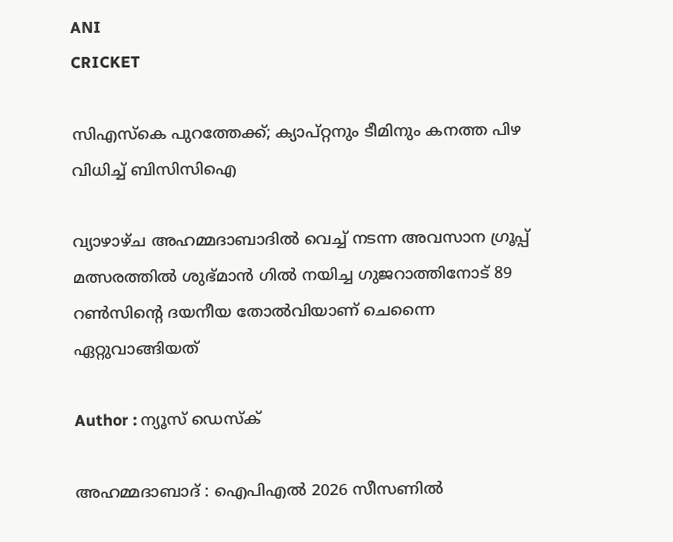ANI
CRICKET

സിഎസ്കെ പുറത്തേക്ക്; ക്യാപ്റ്റനും ടീമിനും കനത്ത പിഴ വിധിച്ച് ബിസിസിഐ

വ്യാഴാഴ്ച അഹമ്മദാബാദിൽ വെച്ച് നടന്ന അവസാന ഗ്രൂപ്പ് മത്സരത്തിൽ ശുഭ്മാൻ ഗിൽ നയിച്ച ഗുജറാത്തിനോട് 89 റൺസിന്റെ ദയനീയ തോൽവിയാണ് ചെന്നൈ ഏറ്റുവാങ്ങിയത്

Author : ന്യൂസ് ഡെസ്ക്

അഹമ്മദാബാദ് : ഐപിഎൽ 2026 സീസണിൽ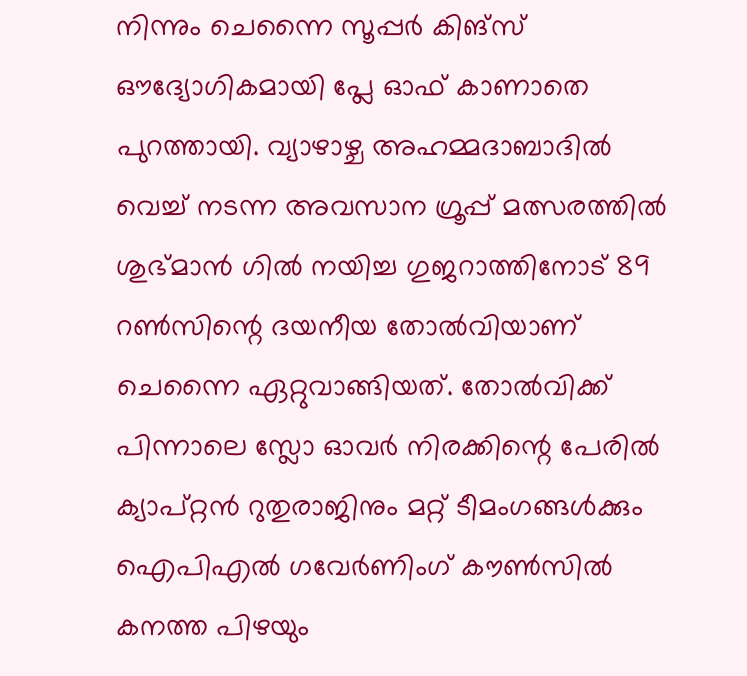നിന്നും ചെന്നൈ സൂപ്പർ കിങ്‌സ് ഔദ്യോഗികമായി പ്ലേ ഓഫ് കാണാതെ പുറത്തായി. വ്യാഴാഴ്ച അഹമ്മദാബാദിൽ വെച്ച് നടന്ന അവസാന ഗ്രൂപ്പ് മത്സരത്തിൽ ശുഭ്മാൻ ഗിൽ നയിച്ച ഗുജറാത്തിനോട് 89 റൺസിന്റെ ദയനീയ തോൽവിയാണ് ചെന്നൈ ഏറ്റുവാങ്ങിയത്. തോൽവിക്ക് പിന്നാലെ സ്ലോ ഓവർ നിരക്കിന്റെ പേരിൽ ക്യാപ്റ്റൻ റുതുരാജിനും മറ്റ് ടീമംഗങ്ങൾക്കും ഐപിഎൽ ഗവേർണിംഗ് കൗൺസിൽ കനത്ത പിഴയും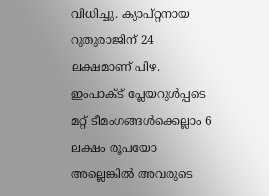വിധിച്ചു. ക്യാപ്റ്റനായ റുതുരാജിന് 24 ലക്ഷമാണ് പിഴ. ഇംപാക്ട് പ്ലേയറുൾപ്പടെ മറ്റ് ടീമംഗങ്ങൾക്കെല്ലാം 6 ലക്ഷം രൂപയോ അല്ലെങ്കിൽ അവരുടെ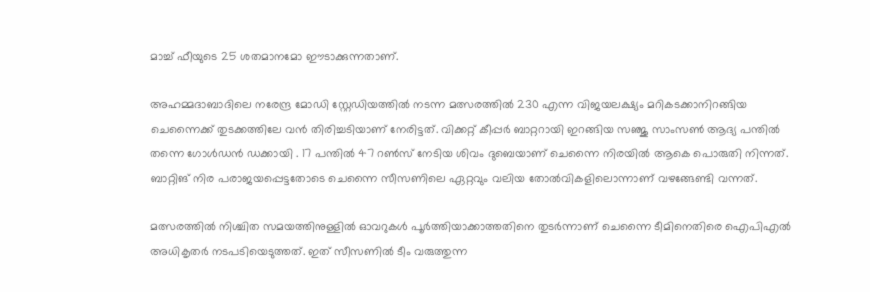മാച്ച് ഫീയുടെ 25 ശതമാനമോ ഈടാക്കുന്നതാണ്.

അഹമ്മദാബാദിലെ നരേന്ദ്ര മോഡി സ്റ്റേഡിയത്തിൽ നടന്ന മത്സരത്തിൽ 230 എന്ന വിജയലക്ഷ്യം മറികടക്കാനിറങ്ങിയ ചെന്നൈക്ക് തുടക്കത്തിലേ വൻ തിരിച്ചടിയാണ് നേരിട്ടത്. വിക്കറ്റ് കീപ്പർ ബാറ്ററായി ഇറങ്ങിയ സഞ്ജു സാംസൺ ആദ്യ പന്തിൽ തന്നെ ഗോൾഡൻ ഡക്കായി . 17 പന്തിൽ 47 റൺസ് നേടിയ ശിവം ദുബെയാണ് ചെന്നൈ നിരയിൽ ആകെ പൊരുതി നിന്നത്. ബാറ്റിങ് നിര പരാജയപ്പെട്ടതോടെ ചെന്നൈ സീസണിലെ ഏറ്റവും വലിയ തോൽവികളിലൊന്നാണ് വഴങ്ങേണ്ടി വന്നത്.

മത്സരത്തിൽ നിശ്ചിത സമയത്തിനുള്ളിൽ ഓവറുകൾ പൂർത്തിയാക്കാത്തതിനെ തുടർന്നാണ് ചെന്നൈ ടീമിനെതിരെ ഐപിഎൽ അധികൃതർ നടപടിയെടുത്തത്. ഇത് സീസണിൽ ടീം വരുത്തുന്ന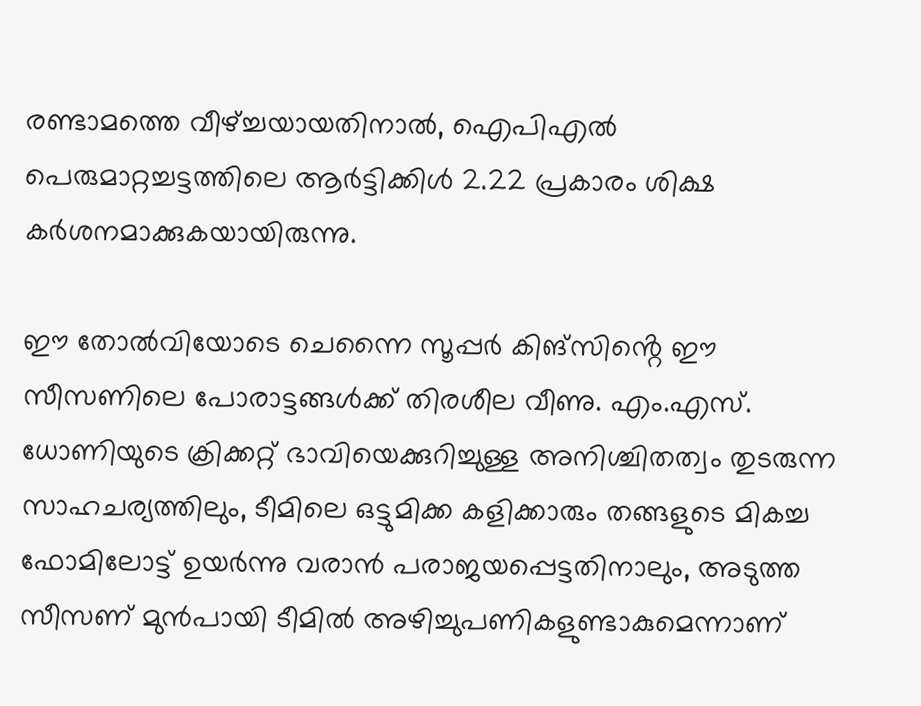രണ്ടാമത്തെ വീഴ്ച്ചയായതിനാൽ, ഐപിഎൽ പെരുമാറ്റച്ചട്ടത്തിലെ ആർട്ടിക്കിൾ 2.22 പ്രകാരം ശിക്ഷ കർശനമാക്കുകയായിരുന്നു.

ഈ തോൽവിയോടെ ചെന്നൈ സൂപ്പർ കിങ്സിൻ്റെ ഈ സീസണിലെ പോരാട്ടങ്ങൾക്ക് തിരശീല വീണു. എം.എസ്. ധോണിയുടെ ക്രിക്കറ്റ് ഭാവിയെക്കുറിച്ചുള്ള അനിശ്ചിതത്വം തുടരുന്ന സാഹചര്യത്തിലും, ടീമിലെ ഒട്ടുമിക്ക കളിക്കാരും തങ്ങളുടെ മികച്ച ഫോമിലോട്ട് ഉയർന്നു വരാൻ പരാജയപ്പെട്ടതിനാലും, അടുത്ത സീസണ് മുൻപായി ടീമിൽ അഴിച്ചുപണികളുണ്ടാകുമെന്നാണ്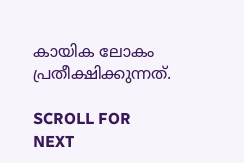കായിക ലോകം പ്രതീക്ഷിക്കുന്നത്.

SCROLL FOR NEXT